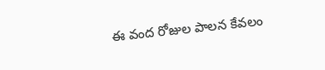ఈ వంద రోజుల పాలన కేవలం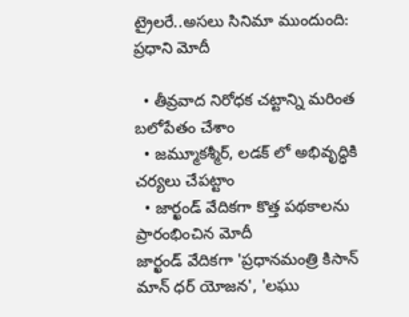ట్రైలరే..అసలు సినిమా ముందుంది: ప్రధాని మోదీ

  • తీవ్రవాద నిరోధక చట్టాన్ని మరింత బలోపేతం చేశాం
  • జమ్మూకశ్మీర్, లడక్ లో అభివృద్ధికి చర్యలు చేపట్టాం
  • జార్ఖండ్ వేదికగా కొత్త పథకాలను ప్రారంభించిన మోదీ
జార్ఖండ్ వేదికగా 'ప్రధానమంత్రి కిసాన్ మాన్ ధర్ యోజన', 'లఘు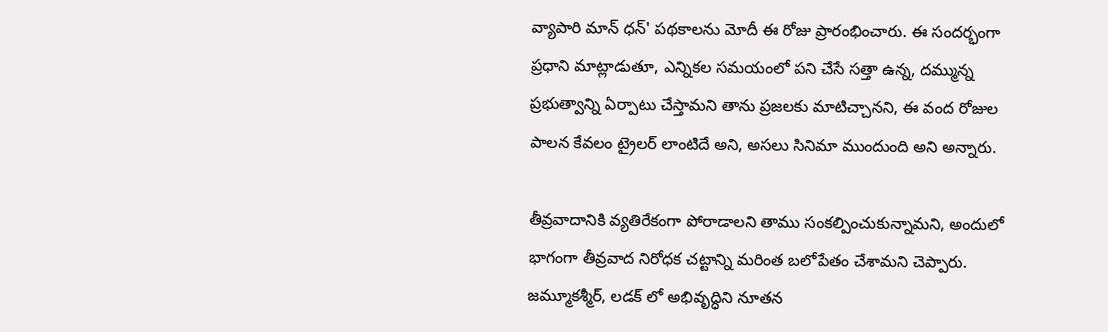వ్యాపారి మాన్ ధన్' పథకాలను మోదీ ఈ రోజు ప్రారంభించారు. ఈ సందర్భంగా ప్రధాని మాట్లాడుతూ, ఎన్నికల సమయంలో పని చేసే సత్తా ఉన్న, దమ్మున్న ప్రభుత్వాన్ని ఏర్పాటు చేస్తామని తాను ప్రజలకు మాటిచ్చానని, ఈ వంద రోజుల పాలన కేవలం ట్రైలర్ లాంటిదే అని, అసలు సినిమా ముందుంది అని అన్నారు.

తీవ్రవాదానికి వ్యతిరేకంగా పోరాడాలని తాము సంకల్పించుకున్నామని, అందులో భాగంగా తీవ్రవాద నిరోధక చట్టాన్ని మరింత బలోపేతం చేశామని చెప్పారు. జమ్మూకశ్మీర్, లడక్ లో అభివృద్ధిని నూతన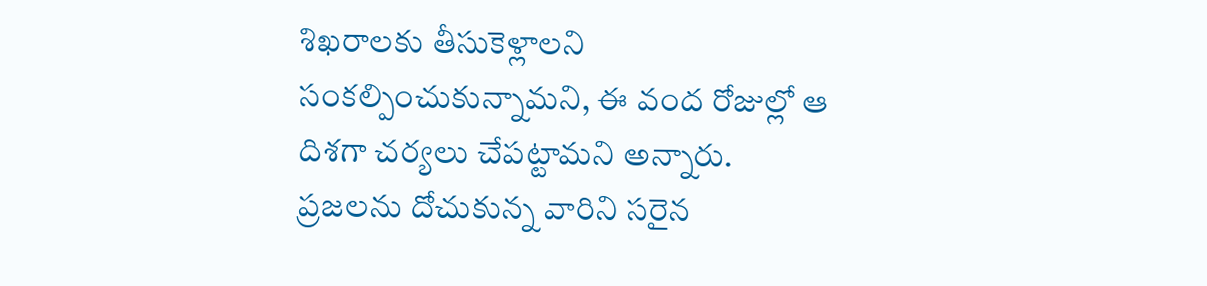శిఖరాలకు తీసుకెళ్లాలని సంకల్పించుకున్నామని, ఈ వంద రోజుల్లో ఆ దిశగా చర్యలు చేపట్టామని అన్నారు. ప్రజలను దోచుకున్న వారిని సరైన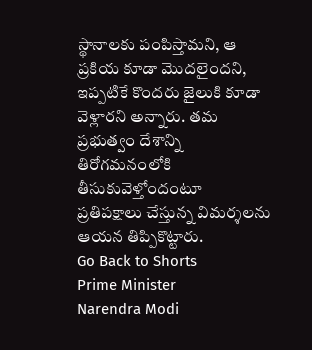స్థానాలకు పంపిస్తామని, ఆ ప్రకియ కూడా మొదలైందని, ఇప్పటికే కొందరు జైలుకి కూడా వెళ్లారని అన్నారు. తమ ప్రభుత్వం దేశాన్ని తిరోగమనంలోకి తీసుకువెళ్తోందంటూ ప్రతిపక్షాలు చేస్తున్న విమర్శలను ఆయన తిప్పికొట్టారు.
Go Back to Shorts
Prime Minister
Narendra Modi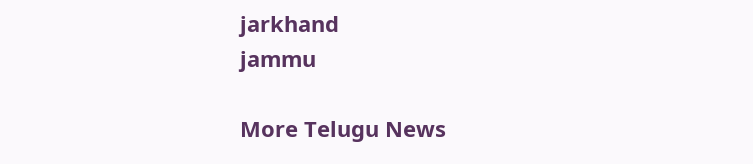jarkhand
jammu

More Telugu News